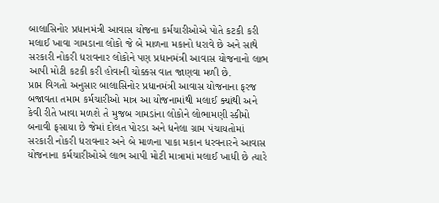બાલાસિનોર પ્રધાનમંત્રી આવાસ યોજના કર્મચારીઓએ પોતે કટકી કરી મલાઈ ખાવા ગામડાના લોકો જે બે માળના મકાનો ધરાવે છે અને સાથે સરકારી નોકરી ધરાવનાર લોકોને પણ પ્રધાનમંત્રી આવાસ યોજનાનો લાભ આપી મોટી કટકી કરી હોવાની ચોક્કસ વાત જાણવા મળી છે.
પ્રાપ્ત વિગતો અનુસાર બાલાસિનોર પ્રધાનમંત્રી આવાસ યોજનાના ફરજ બજાવતા તમામ કર્મચારીઓ માત્ર આ યોજનામાંથી મલાઈ ક્યાંથી અને કેવી રીતે ખાવા મળશે તે મુજબ ગામડાંના લોકોને લોભામણી સ્કીમો બનાવી ફસાયા છે જેમાં દોલત પોરડા અને ધનેલા ગ્રામ પંચાયતોમાં સરકારી નોકરી ધરાવનાર અને બે માળના પાકા મકાન ધરવનારને આવાસ યોજનાના કર્મચારીઓએ લાભ આપી મોટી માત્રામાં મલાઈ ખાધી છે ત્યારે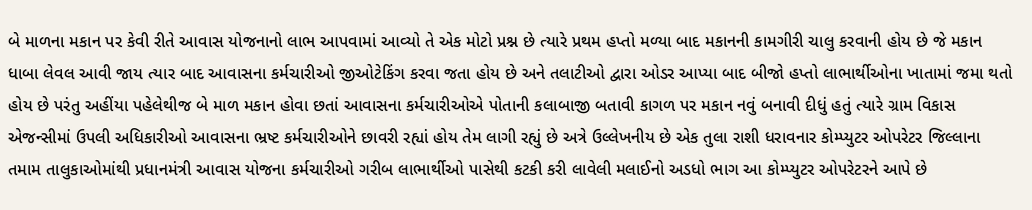બે માળના મકાન પર કેવી રીતે આવાસ યોજનાનો લાભ આપવામાં આવ્યો તે એક મોટો પ્રશ્ન છે ત્યારે પ્રથમ હપ્તો મળ્યા બાદ મકાનની કામગીરી ચાલુ કરવાની હોય છે જે મકાન ધાબા લેવલ આવી જાય ત્યાર બાદ આવાસના કર્મચારીઓ જીઓટેકિંગ કરવા જતા હોય છે અને તલાટીઓ દ્વારા ઓડર આપ્યા બાદ બીજો હપ્તો લાભાર્થીઓના ખાતામાં જમા થતો હોય છે પરંતુ અહીંયા પહેલેથીજ બે માળ મકાન હોવા છતાં આવાસના કર્મચારીઓએ પોતાની કલાબાજી બતાવી કાગળ પર મકાન નવું બનાવી દીધું હતું ત્યારે ગ્રામ વિકાસ એજન્સીમાં ઉપલી અધિકારીઓ આવાસના ભ્રષ્ટ કર્મચારીઓને છાવરી રહ્યાં હોય તેમ લાગી રહ્યું છે અત્રે ઉલ્લેખનીય છે એક તુલા રાશી ધરાવનાર કોમ્પ્યુટર ઓપરેટર જિલ્લાના તમામ તાલુકાઓમાંથી પ્રધાનમંત્રી આવાસ યોજના કર્મચારીઓ ગરીબ લાભાર્થીઓ પાસેથી કટકી કરી લાવેલી મલાઈનો અડધો ભાગ આ કોમ્પ્યુટર ઓપરેટરને આપે છે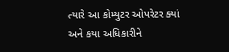ત્યારે આ કોમ્યુટર ઓપરેટર ક્યાં અને કયા અધિકારીને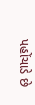પહોંચાડે છે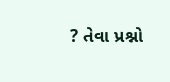? તેવા પ્રશ્નો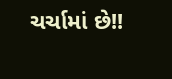ચર્ચામાં છે!!